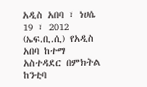አዲስ አበባ ፣ ነሀሴ 19 ፣ 2012 (ኤፍ.ቢ.ሲ) የአዲስ አበባ ከተማ አስተዳደር በምክትል ከንቲባ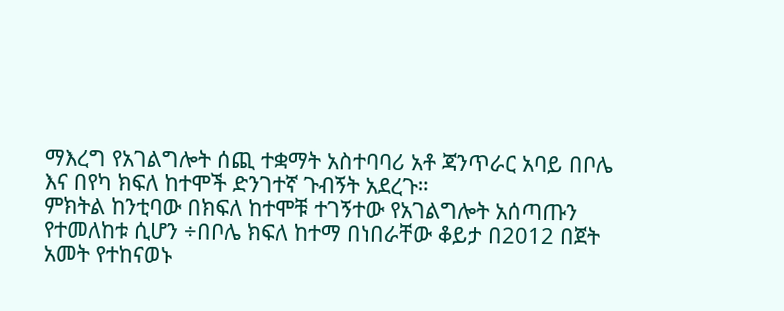ማእረግ የአገልግሎት ሰጪ ተቋማት አስተባባሪ አቶ ጃንጥራር አባይ በቦሌ እና በየካ ክፍለ ከተሞች ድንገተኛ ጉብኝት አደረጉ።
ምክትል ከንቲባው በክፍለ ከተሞቹ ተገኝተው የአገልግሎት አሰጣጡን የተመለከቱ ሲሆን ÷በቦሌ ክፍለ ከተማ በነበራቸው ቆይታ በ2012 በጀት አመት የተከናወኑ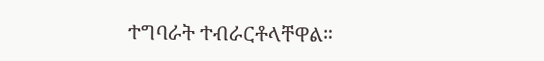ተግባራት ተብራርቶላቸዋል።